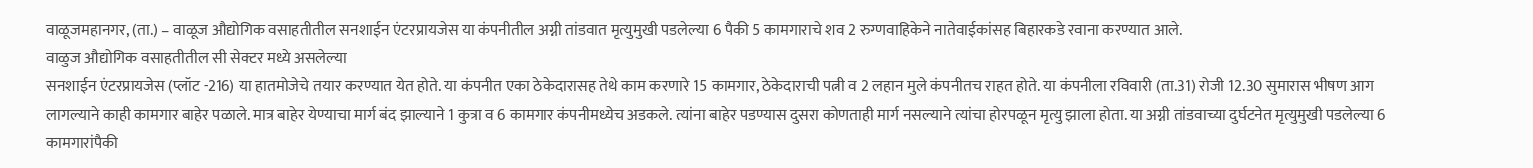वाळूजमहानगर, (ता.) – वाळूज औद्योगिक वसाहतीतील सनशाईन एंटरप्रायजेस या कंपनीतील अग्नी तांडवात मृत्युमुखी पडलेल्या 6 पैकी 5 कामगाराचे शव 2 रुग्णवाहिकेने नातेवाईकांसह बिहारकडे रवाना करण्यात आले.
वाळुज औद्योगिक वसाहतीतील सी सेक्टर मध्ये असलेल्या
सनशाईन एंटरप्रायजेस (प्लॉट -216) या हातमोजेचे तयार करण्यात येत होते. या कंपनीत एका ठेकेदारासह तेथे काम करणारे 15 कामगार, ठेकेदाराची पत्नी व 2 लहान मुले कंपनीतच राहत होते. या कंपनीला रविवारी (ता.31) रोजी 12.30 सुमारास भीषण आग लागल्याने काही कामगार बाहेर पळाले. मात्र बाहेर येण्याचा मार्ग बंद झाल्याने 1 कुत्रा व 6 कामगार कंपनीमध्येच अडकले. त्यांना बाहेर पडण्यास दुसरा कोणताही मार्ग नसल्याने त्यांचा होरपळून मृत्यु झाला होता. या अग्नी तांडवाच्या दुर्घटनेत मृत्युमुखी पडलेल्या 6 कामगारांपैकी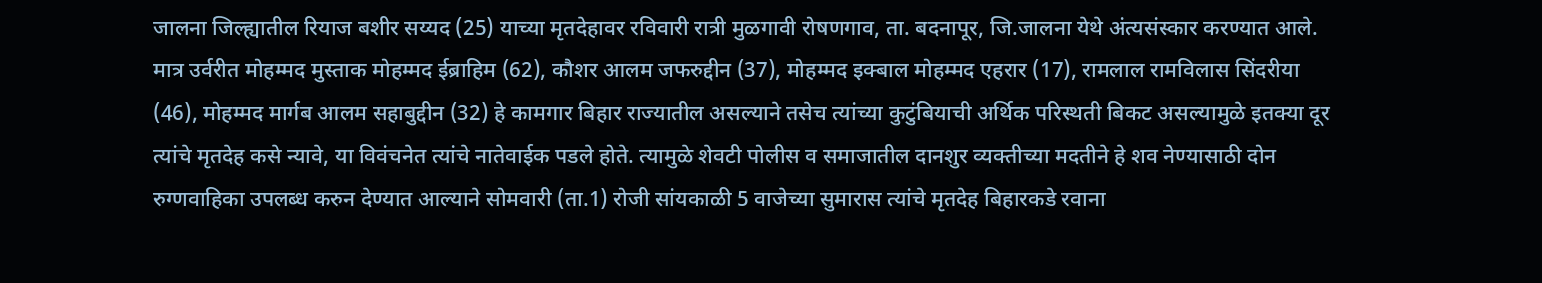जालना जिल्ह्यातील रियाज बशीर सय्यद (25) याच्या मृतदेहावर रविवारी रात्री मुळगावी रोषणगाव, ता. बदनापूर, जि.जालना येथे अंत्यसंस्कार करण्यात आले. मात्र उर्वरीत मोहम्मद मुस्ताक मोहम्मद ईब्राहिम (62), कौशर आलम जफरुद्दीन (37), मोहम्मद इक्बाल मोहम्मद एहरार (17), रामलाल रामविलास सिंदरीया (46), मोहम्मद मार्गब आलम सहाबुद्दीन (32) हे कामगार बिहार राज्यातील असल्याने तसेच त्यांच्या कुटुंबियाची अर्थिक परिस्थती बिकट असल्यामुळे इतक्या दूर त्यांचे मृतदेह कसे न्यावे, या विवंचनेत त्यांचे नातेवाईक पडले होते. त्यामुळे शेवटी पोलीस व समाजातील दानशुर व्यक्तीच्या मदतीने हे शव नेण्यासाठी दोन रुग्णवाहिका उपलब्ध करुन देण्यात आल्याने सोमवारी (ता.1) रोजी सांयकाळी 5 वाजेच्या सुमारास त्यांचे मृतदेह बिहारकडे रवाना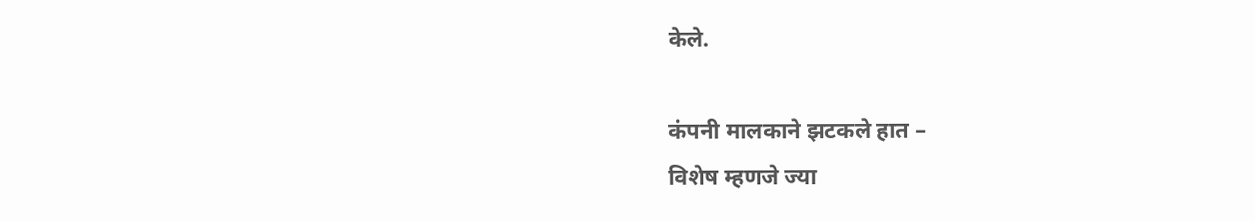केले.

कंपनी मालकाने झटकले हात –
विशेष म्हणजे ज्या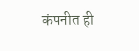कंपनीत ही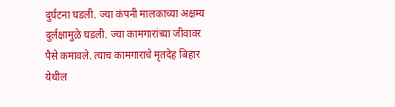दुर्घटना घडली. ज्या कंपनी मालकाच्या अक्षम्य दुर्लक्षामुळे घडली. ज्या कामगारांच्या जीवावर पैसे कमावले. त्याच कामगाराचे मृतदेह बिहार येथील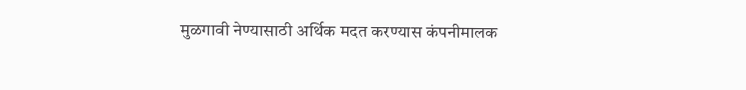मुळगावी नेण्यासाठी अर्थिक मदत करण्यास कंपनीमालक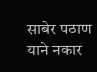साबेर पठाण याने नकार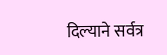दिल्याने सर्वत्र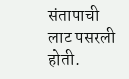संतापाची लाट पसरली होती.